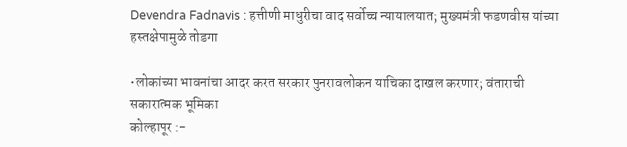Devendra Fadnavis : हत्तीणी माधुरीचा वाद सर्वोच्च न्यायालयात; मुख्यमंत्री फडणवीस यांच्या हस्तक्षेपामुळे तोडगा

•लोकांच्या भावनांचा आदर करत सरकार पुनरावलोकन याचिका दाखल करणार; वंताराची सकारात्मक भूमिका
कोल्हापूर :-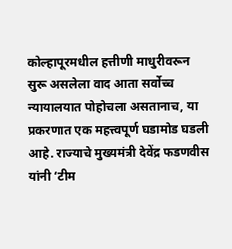कोल्हापूरमधील हत्तीणी माधुरीवरून सुरू असलेला वाद आता सर्वोच्च न्यायालयात पोहोचला असतानाच, या प्रकरणात एक महत्त्वपूर्ण घडामोड घडली आहे. राज्याचे मुख्यमंत्री देवेंद्र फडणवीस यांनी ‘टीम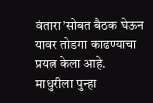वंतारा’सोबत बैठक घेऊन यावर तोडगा काढण्याचा प्रयत्न केला आहे. माधुरीला पुन्हा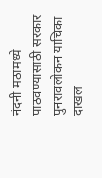नंदनी मठामध्ये पाठवण्यासाठी सरकार पुनरावलोकन याचिका दाखल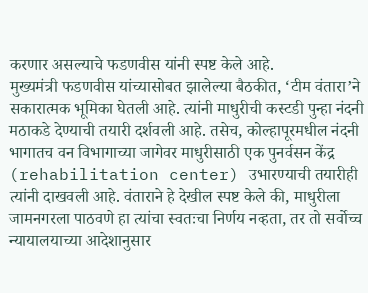करणार असल्याचे फडणवीस यांनी स्पष्ट केले आहे.
मुख्यमंत्री फडणवीस यांच्यासोबत झालेल्या बैठकीत, ‘टीम वंतारा’ने सकारात्मक भूमिका घेतली आहे. त्यांनी माधुरीची कस्टडी पुन्हा नंदनी मठाकडे देण्याची तयारी दर्शवली आहे. तसेच, कोल्हापूरमधील नंदनी भागातच वन विभागाच्या जागेवर माधुरीसाठी एक पुनर्वसन केंद्र (rehabilitation center) उभारण्याची तयारीही त्यांनी दाखवली आहे. वंताराने हे देखील स्पष्ट केले की, माधुरीला जामनगरला पाठवणे हा त्यांचा स्वतःचा निर्णय नव्हता, तर तो सर्वोच्च न्यायालयाच्या आदेशानुसार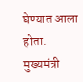घेण्यात आला होता.
मुख्यमंत्री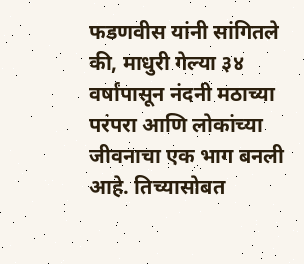फडणवीस यांनी सांगितले की, माधुरी गेल्या ३४ वर्षांपासून नंदनी मठाच्या परंपरा आणि लोकांच्या जीवनाचा एक भाग बनली आहे. तिच्यासोबत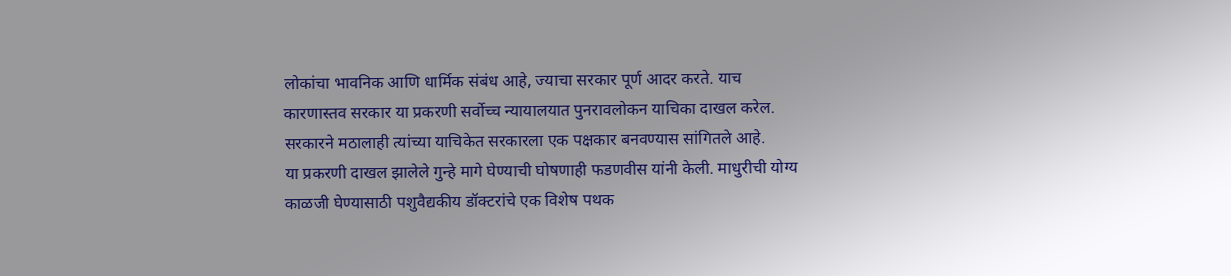लोकांचा भावनिक आणि धार्मिक संबंध आहे, ज्याचा सरकार पूर्ण आदर करते. याच कारणास्तव सरकार या प्रकरणी सर्वोच्च न्यायालयात पुनरावलोकन याचिका दाखल करेल. सरकारने मठालाही त्यांच्या याचिकेत सरकारला एक पक्षकार बनवण्यास सांगितले आहे.
या प्रकरणी दाखल झालेले गुन्हे मागे घेण्याची घोषणाही फडणवीस यांनी केली. माधुरीची योग्य काळजी घेण्यासाठी पशुवैद्यकीय डॉक्टरांचे एक विशेष पथक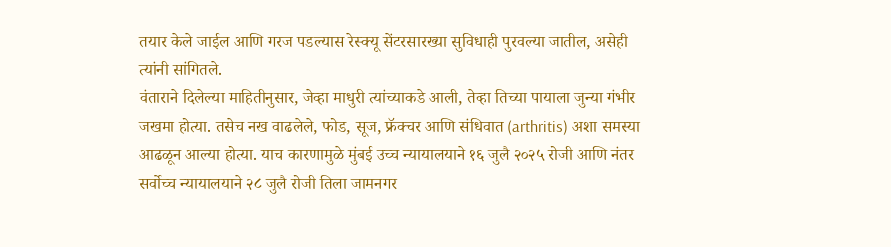तयार केले जाईल आणि गरज पडल्यास रेस्क्यू सेंटरसारख्या सुविधाही पुरवल्या जातील, असेही त्यांनी सांगितले.
वंताराने दिलेल्या माहितीनुसार, जेव्हा माधुरी त्यांच्याकडे आली, तेव्हा तिच्या पायाला जुन्या गंभीर जखमा होत्या. तसेच नख वाढलेले, फोड, सूज, फ्रॅक्चर आणि संधिवात (arthritis) अशा समस्या आढळून आल्या होत्या. याच कारणामुळे मुंबई उच्च न्यायालयाने १६ जुलै २०२५ रोजी आणि नंतर सर्वोच्च न्यायालयाने २८ जुलै रोजी तिला जामनगर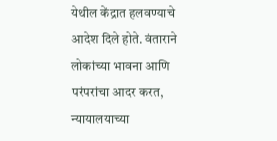येथील केंद्रात हलवण्याचे आदेश दिले होते. वंताराने लोकांच्या भावना आणि परंपरांचा आदर करत, न्यायालयाच्या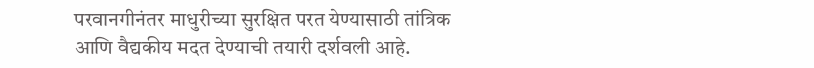परवानगीनंतर माधुरीच्या सुरक्षित परत येण्यासाठी तांत्रिक आणि वैद्यकीय मदत देण्याची तयारी दर्शवली आहे.